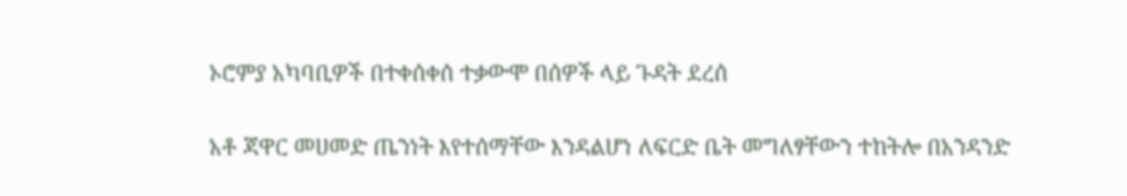ኦሮምያ አካባቢዎች በተቀሰቀሰ ተቃውሞ በሰዎች ላይ ጉዳት ደረሰ

አቶ ጃዋር መሀመድ ጤንነት እየተሰማቸው እንዳልሆነ ለፍርድ ቤት መግለፃቸውን ተከትሎ በአንዳንድ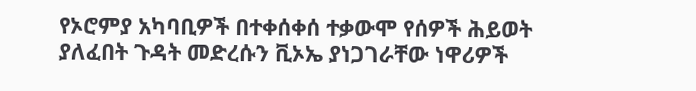የኦሮምያ አካባቢዎች በተቀሰቀሰ ተቃውሞ የሰዎች ሕይወት ያለፈበት ጉዳት መድረሱን ቪኦኤ ያነጋገራቸው ነዋሪዎች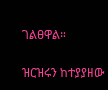ገልፀዋል።

ዝርዝሩን ከተያያዘው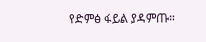የድምፅ ፋይል ያዳምጡ።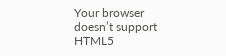Your browser doesn’t support HTML5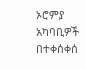ኦሮምያ አካባቢዎች በተቀሰቀሰ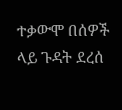ተቃውሞ በሰዎች ላይ ጉዳት ደረሰ